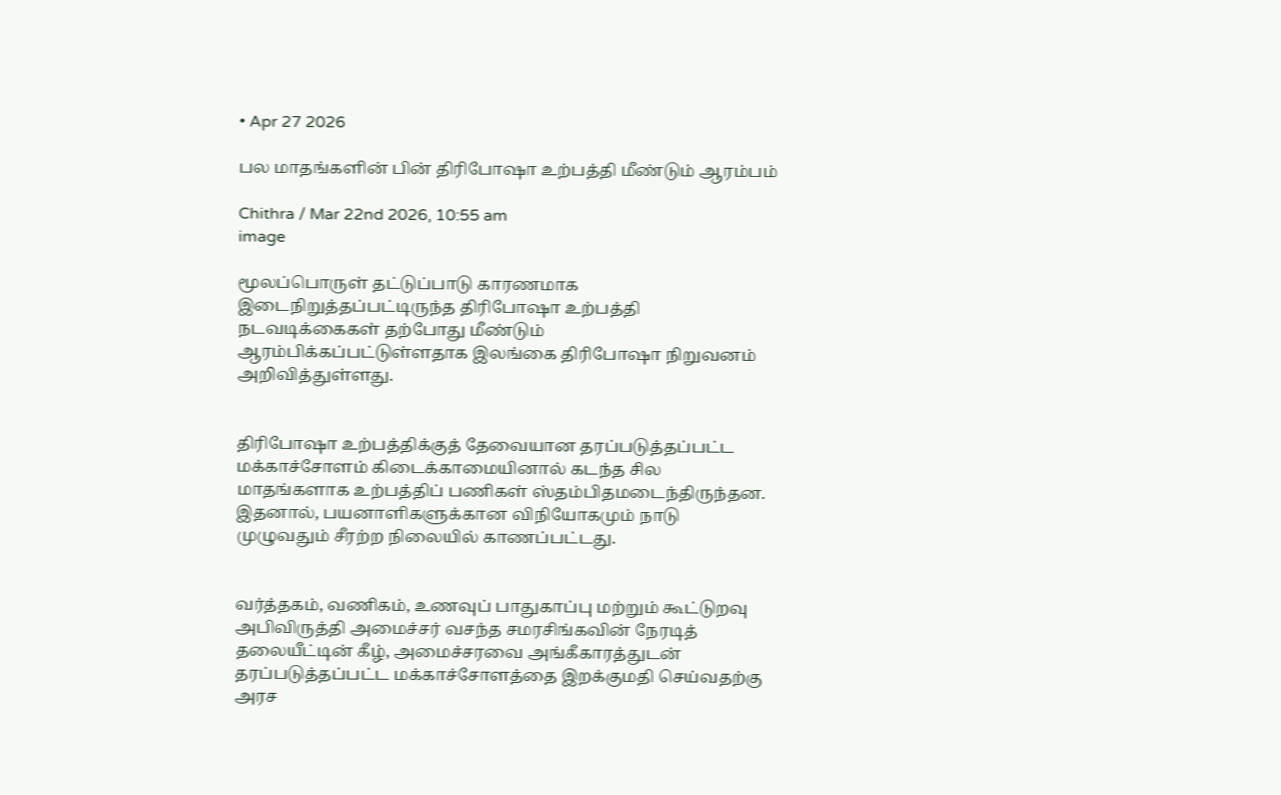• Apr 27 2026

பல மாதங்களின் பின் திரிபோஷா உற்பத்தி மீண்டும் ஆரம்பம்

Chithra / Mar 22nd 2026, 10:55 am
image

மூலப்பொருள் தட்டுப்பாடு காரணமாக இடைநிறுத்தப்பட்டிருந்த திரிபோஷா உற்பத்தி நடவடிக்கைகள் தற்போது மீண்டும் ஆரம்பிக்கப்பட்டுள்ளதாக இலங்கை திரிபோஷா நிறுவனம் அறிவித்துள்ளது.


திரிபோஷா உற்பத்திக்குத் தேவையான தரப்படுத்தப்பட்ட மக்காச்சோளம் கிடைக்காமையினால் கடந்த சில மாதங்களாக உற்பத்திப் பணிகள் ஸ்தம்பிதமடைந்திருந்தன. இதனால், பயனாளிகளுக்கான விநியோகமும் நாடு முழுவதும் சீரற்ற நிலையில் காணப்பட்டது.


வர்த்தகம், வணிகம், உணவுப் பாதுகாப்பு மற்றும் கூட்டுறவு அபிவிருத்தி அமைச்சர் வசந்த சமரசிங்கவின் நேரடித் தலையீட்டின் கீழ், அமைச்சரவை அங்கீகாரத்துடன் தரப்படுத்தப்பட்ட மக்காச்சோளத்தை இறக்குமதி செய்வதற்கு அரச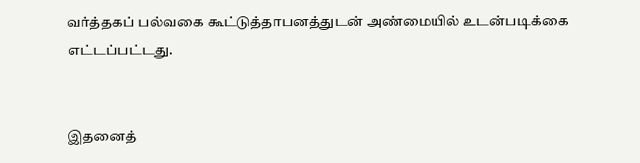வர்த்தகப் பல்வகை கூட்டுத்தாபனத்துடன் அண்மையில் உடன்படிக்கை எட்டப்பட்டது.


இதனைத்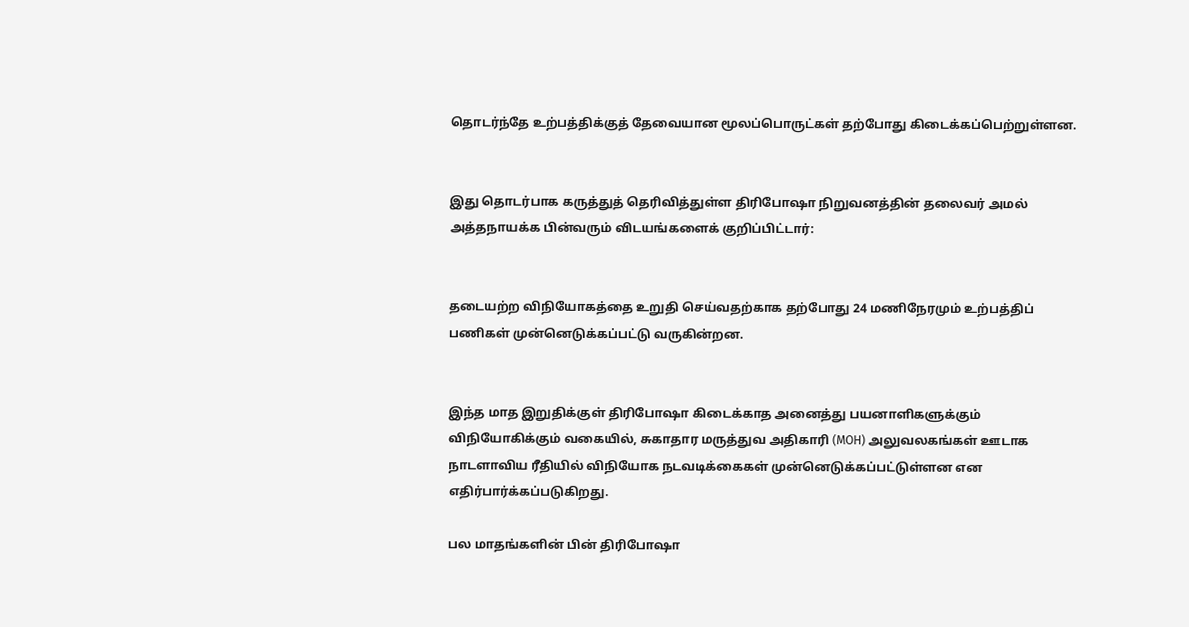தொடர்ந்தே உற்பத்திக்குத் தேவையான மூலப்பொருட்கள் தற்போது கிடைக்கப்பெற்றுள்ளன.


இது தொடர்பாக கருத்துத் தெரிவித்துள்ள திரிபோஷா நிறுவனத்தின் தலைவர் அமல் அத்தநாயக்க பின்வரும் விடயங்களைக் குறிப்பிட்டார்:


தடையற்ற விநியோகத்தை உறுதி செய்வதற்காக தற்போது 24 மணிநேரமும் உற்பத்திப் பணிகள் முன்னெடுக்கப்பட்டு வருகின்றன.


இந்த மாத இறுதிக்குள் திரிபோஷா கிடைக்காத அனைத்து பயனாளிகளுக்கும் விநியோகிக்கும் வகையில், சுகாதார மருத்துவ அதிகாரி (MOH) அலுவலகங்கள் ஊடாக நாடளாவிய ரீதியில் விநியோக நடவடிக்கைகள் முன்னெடுக்கப்பட்டுள்ளன என எதிர்பார்க்கப்படுகிறது.

பல மாதங்களின் பின் திரிபோஷா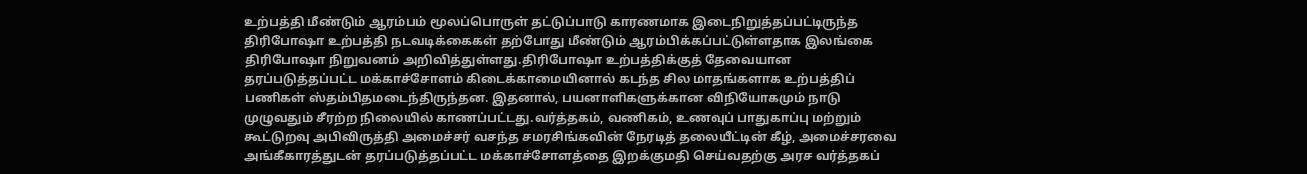உற்பத்தி மீண்டும் ஆரம்பம் மூலப்பொருள் தட்டுப்பாடு காரணமாக இடைநிறுத்தப்பட்டிருந்த திரிபோஷா உற்பத்தி நடவடிக்கைகள் தற்போது மீண்டும் ஆரம்பிக்கப்பட்டுள்ளதாக இலங்கை திரிபோஷா நிறுவனம் அறிவித்துள்ளது.திரிபோஷா உற்பத்திக்குத் தேவையான தரப்படுத்தப்பட்ட மக்காச்சோளம் கிடைக்காமையினால் கடந்த சில மாதங்களாக உற்பத்திப் பணிகள் ஸ்தம்பிதமடைந்திருந்தன. இதனால், பயனாளிகளுக்கான விநியோகமும் நாடு முழுவதும் சீரற்ற நிலையில் காணப்பட்டது.வர்த்தகம், வணிகம், உணவுப் பாதுகாப்பு மற்றும் கூட்டுறவு அபிவிருத்தி அமைச்சர் வசந்த சமரசிங்கவின் நேரடித் தலையீட்டின் கீழ், அமைச்சரவை அங்கீகாரத்துடன் தரப்படுத்தப்பட்ட மக்காச்சோளத்தை இறக்குமதி செய்வதற்கு அரச வர்த்தகப்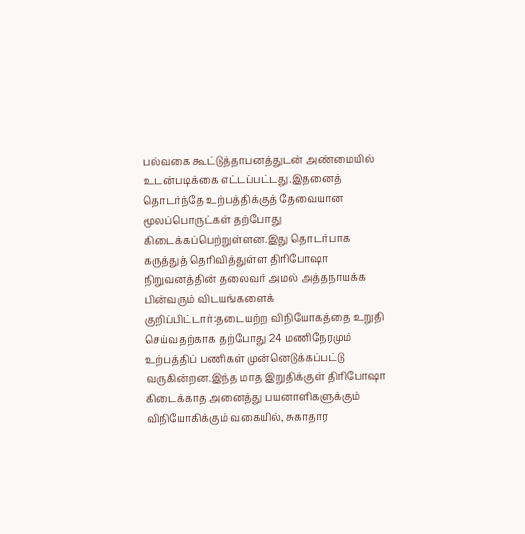பல்வகை கூட்டுத்தாபனத்துடன் அண்மையில் உடன்படிக்கை எட்டப்பட்டது.இதனைத் தொடர்ந்தே உற்பத்திக்குத் தேவையான மூலப்பொருட்கள் தற்போது கிடைக்கப்பெற்றுள்ளன.இது தொடர்பாக கருத்துத் தெரிவித்துள்ள திரிபோஷா நிறுவனத்தின் தலைவர் அமல் அத்தநாயக்க பின்வரும் விடயங்களைக் குறிப்பிட்டார்:தடையற்ற விநியோகத்தை உறுதி செய்வதற்காக தற்போது 24 மணிநேரமும் உற்பத்திப் பணிகள் முன்னெடுக்கப்பட்டு வருகின்றன.இந்த மாத இறுதிக்குள் திரிபோஷா கிடைக்காத அனைத்து பயனாளிகளுக்கும் விநியோகிக்கும் வகையில், சுகாதார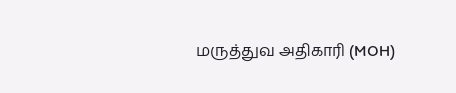மருத்துவ அதிகாரி (MOH)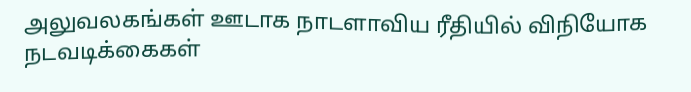அலுவலகங்கள் ஊடாக நாடளாவிய ரீதியில் விநியோக நடவடிக்கைகள்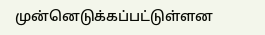முன்னெடுக்கப்பட்டுள்ளன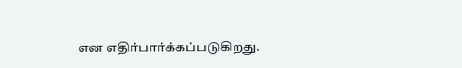என எதிர்பார்க்கப்படுகிறது.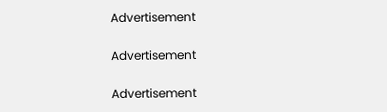Advertisement

Advertisement

Advertisement